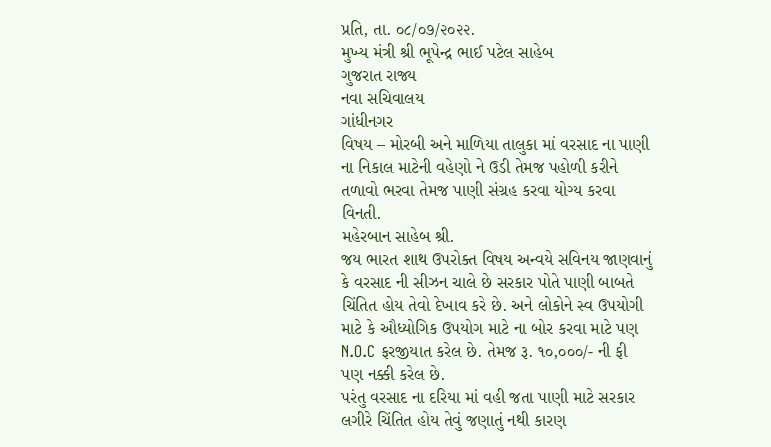પ્રતિ, તા. ૦૮/૦૭/૨૦૨૨.
મુખ્ય મંત્રી શ્રી ભૂપેન્દ્ર ભાઈ પટેલ સાહેબ
ગુજરાત રાજ્ય
નવા સચિવાલય
ગાંધીનગર
વિષય – મોરબી અને માળિયા તાલુકા માં વરસાદ ના પાણી ના નિકાલ માટેની વહેણો ને ઉડી તેમજ પહોળી કરીને તળાવો ભરવા તેમજ પાણી સંગ્રહ કરવા યોગ્ય કરવા વિનતી.
મહેરબાન સાહેબ શ્રી.
જય ભારત શાથ ઉપરોક્ત વિષય અન્વયે સવિનય જાણવાનું કે વરસાદ ની સીઝન ચાલે છે સરકાર પોતે પાણી બાબતે ચિંતિત હોય તેવો દેખાવ કરે છે. અને લોકોને સ્વ ઉપયોગી માટે કે ઔધ્યોગિક ઉપયોગ માટે ના બોર કરવા માટે પણ N.O.C ફરજીયાત કરેલ છે. તેમજ રૂ. ૧૦,૦૦૦/- ની ફી પણ નક્કી કરેલ છે.
પરંતુ વરસાદ ના દરિયા માં વહી જતા પાણી માટે સરકાર લગીરે ચિંતિત હોય તેવું જણાતું નથી કારણ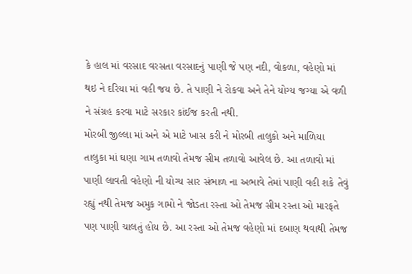કે હાલ માં વરસાદ વરસતા વરસાદનું પાણી જે પણ નદી, વોકળા, વહેણો માં થઇ ને દરિયા માં વહી જય છે. તે પાણી ને રોકવા અને તેને યોગ્ય જગ્યા એ વળી ને સંગ્રહ કરવા માટે સરકાર કાંઈજ કરતી નથી.
મોરબી જીલ્લા માં અને એ માટે ખાસ કરી ને મોરબી તાલુકો અને માળિયા તાલુકા માં ઘણા ગામ તળાવો તેમજ સીમ તળાવો આવેલ છે. આ તળાવો માં પાણી લાવતી વહેણો ની યોગ્ય સાર સંભાળ ના અભાવે તેમાં પાણી વહી શકે તેવું રહ્યું નથી તેમજ અમુક ગામો ને જોડતા રસ્તા ઓ તેમજ સીમ રસ્તા ઓ મારફતે પણ પાણી ચાલતું હોય છે. આ રસ્તા ઓ તેમજ વહેણો માં દબાણ થવાથી તેમજ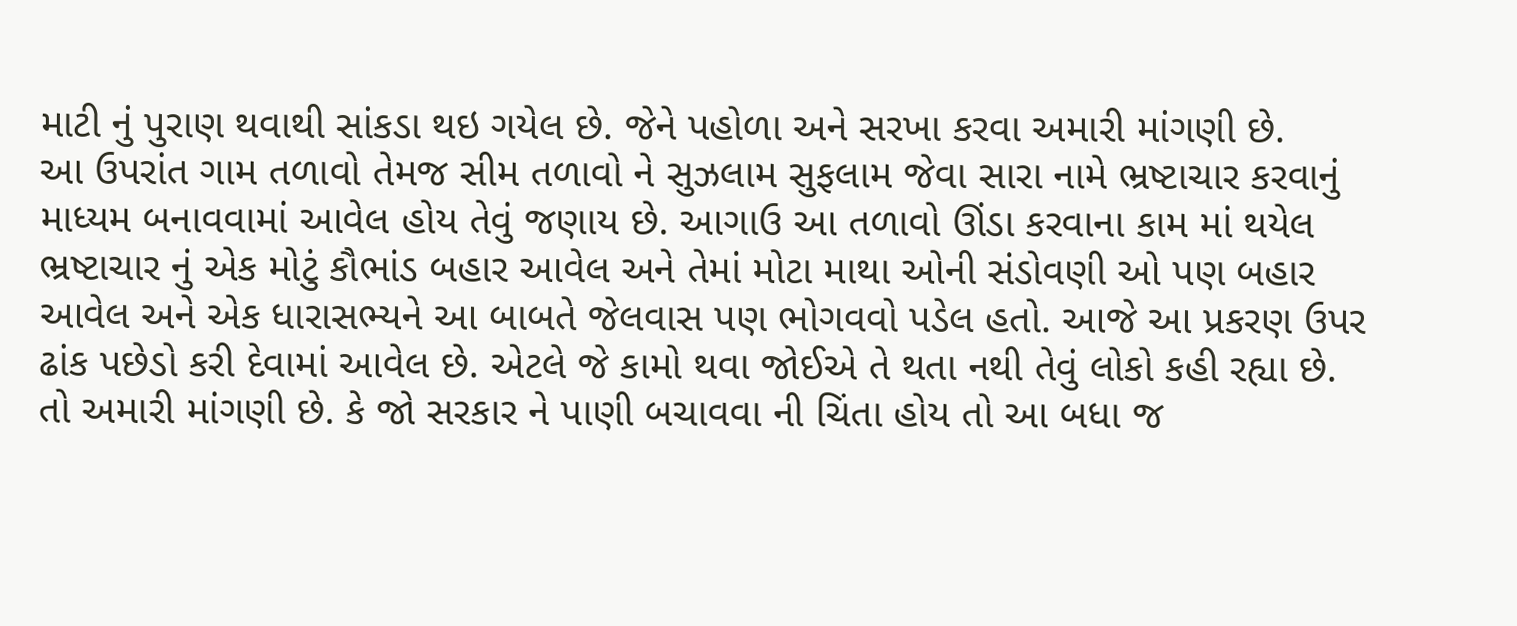માટી નું પુરાણ થવાથી સાંકડા થઇ ગયેલ છે. જેને પહોળા અને સરખા કરવા અમારી માંગણી છે.
આ ઉપરાંત ગામ તળાવો તેમજ સીમ તળાવો ને સુઝલામ સુફલામ જેવા સારા નામે ભ્રષ્ટાચાર કરવાનું માધ્યમ બનાવવામાં આવેલ હોય તેવું જણાય છે. આગાઉ આ તળાવો ઊંડા કરવાના કામ માં થયેલ ભ્રષ્ટાચાર નું એક મોટું કૌભાંડ બહાર આવેલ અને તેમાં મોટા માથા ઓની સંડોવણી ઓ પણ બહાર આવેલ અને એક ધારાસભ્યને આ બાબતે જેલવાસ પણ ભોગવવો પડેલ હતો. આજે આ પ્રકરણ ઉપર ઢાંક પછેડો કરી દેવામાં આવેલ છે. એટલે જે કામો થવા જોઈએ તે થતા નથી તેવું લોકો કહી રહ્યા છે.
તો અમારી માંગણી છે. કે જો સરકાર ને પાણી બચાવવા ની ચિંતા હોય તો આ બધા જ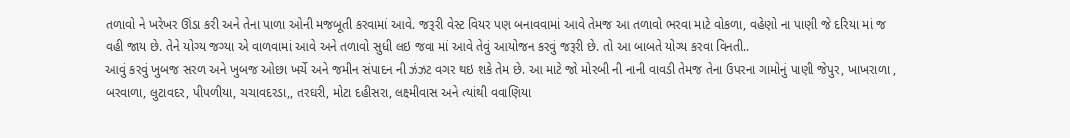તળાવો ને ખરેખર ઊંડા કરી અને તેના પાળા ઓની મજબૂતી કરવામાં આવે. જરૂરી વેસ્ટ વિયર પણ બનાવવામાં આવે તેમજ આ તળાવો ભરવા માટે વોકળા, વહેણો ના પાણી જે દરિયા માં જ વહી જાય છે. તેને યોગ્ય જગ્યા એ વાળવામાં આવે અને તળાવો સુધી લઇ જવા માં આવે તેવું આયોજન કરવું જરૂરી છે. તો આ બાબતે યોગ્ય કરવા વિનતી..
આવું કરવું ખુબજ સરળ અને ખુબજ ઓછા ખર્ચે અને જમીન સંપાદન ની ઝંઝટ વગર થઇ શકે તેમ છે. આ માટે જો મોરબી ની નાની વાવડી તેમજ તેના ઉપરના ગામોનું પાણી જેપુર, ખાખરાળા , બરવાળા, લુટાવદર, પીપળીયા, ચચાવદરડા,, તરઘરી, મોટા દહીસરા, લક્ષ્મીવાસ અને ત્યાંથી વવાણિયા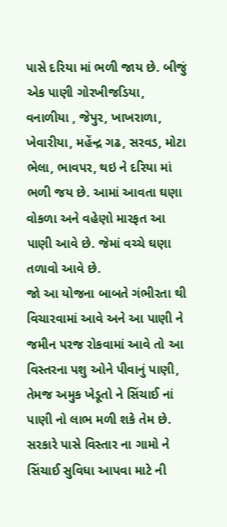પાસે દરિયા માં ભળી જાય છે. બીજું એક પાણી ગોરખીજડિયા, વનાળીયા , જેપુર, ખાખરાળા, ખેવારીયા, મહેંન્દ્ર ગઢ, સરવડ, મોટા ભેલા, ભાવપર, થઇ ને દરિયા માં ભળી જય છે. આમાં આવતા ઘણા વોકળા અને વહેણો મારફત આ પાણી આવે છે. જેમાં વચ્ચે ઘણા તળાવો આવે છે.
જો આ યોજના બાબતે ગંભીરતા થી વિચારવામાં આવે અને આ પાણી ને જમીન પરજ રોકવામાં આવે તો આ વિસ્તરના પશુ ઓને પીવાનું પાણી, તેમજ અમુક ખેડૂતો ને સિંચાઈ નાં પાણી નો લાભ મળી શકે તેમ છે.
સરકારે પાસે વિસ્તાર ના ગામો ને સિંચાઈ સુવિધા આપવા માટે ની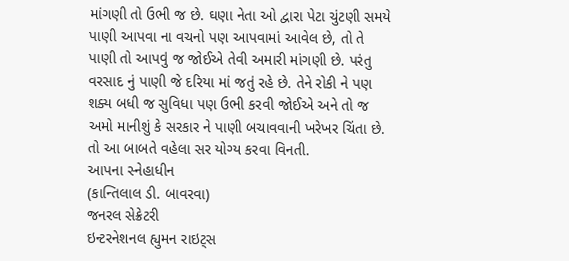માંગણી તો ઉભી જ છે. ઘણા નેતા ઓ દ્વારા પેટા ચુંટણી સમયે પાણી આપવા ના વચનો પણ આપવામાં આવેલ છે, તો તે પાણી તો આપવું જ જોઈએ તેવી અમારી માંગણી છે. પરંતુ વરસાદ નું પાણી જે દરિયા માં જતું રહે છે. તેને રોકી ને પણ શક્ય બધી જ સુવિધા પણ ઉભી કરવી જોઈએ અને તો જ અમો માનીશું કે સરકાર ને પાણી બચાવવાની ખરેખર ચિંતા છે.
તો આ બાબતે વહેલા સર યોગ્ય કરવા વિનતી.
આપના સ્નેહાધીન
(કાન્તિલાલ ડી. બાવરવા)
જનરલ સેક્રેટરી
ઇન્ટરનેશનલ હ્યુમન રાઇટ્સ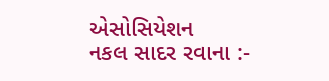એસોસિયેશન
નકલ સાદર રવાના :-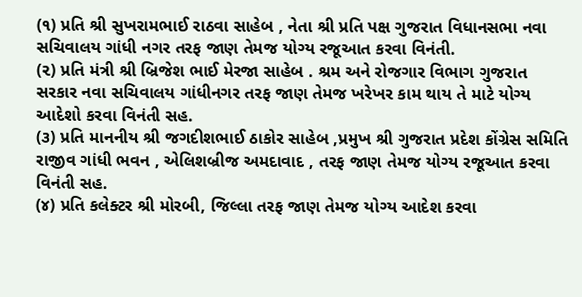(૧) પ્રતિ શ્રી સુખરામભાઈ રાઠવા સાહેબ , નેતા શ્રી પ્રતિ પક્ષ ગુજરાત વિધાનસભા નવા સચિવાલય ગાંધી નગર તરફ જાણ તેમજ યોગ્ય રજૂઆત કરવા વિનંતી.
(૨) પ્રતિ મંત્રી શ્રી બ્રિજેશ ભાઈ મેરજા સાહેબ . શ્રમ અને રોજગાર વિભાગ ગુજરાત સરકાર નવા સચિવાલય ગાંધીનગર તરફ જાણ તેમજ ખરેખર કામ થાય તે માટે યોગ્ય આદેશો કરવા વિનંતી સહ.
(૩) પ્રતિ માનનીય શ્રી જગદીશભાઈ ઠાકોર સાહેબ ,પ્રમુખ શ્રી ગુજરાત પ્રદેશ કોંગ્રેસ સમિતિ
રાજીવ ગાંધી ભવન , એલિશબ્રીજ અમદાવાદ , તરફ જાણ તેમજ યોગ્ય રજૂઆત કરવા વિનંતી સહ.
(૪) પ્રતિ કલેક્ટર શ્રી મોરબી, જિલ્લા તરફ જાણ તેમજ યોગ્ય આદેશ કરવા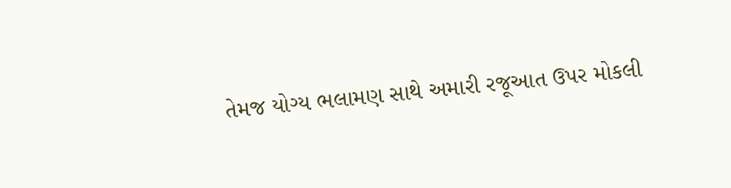તેમજ યોગ્ય ભલામણ સાથે અમારી રજૂઆત ઉપર મોકલી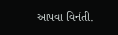આપવા વિનંતી.